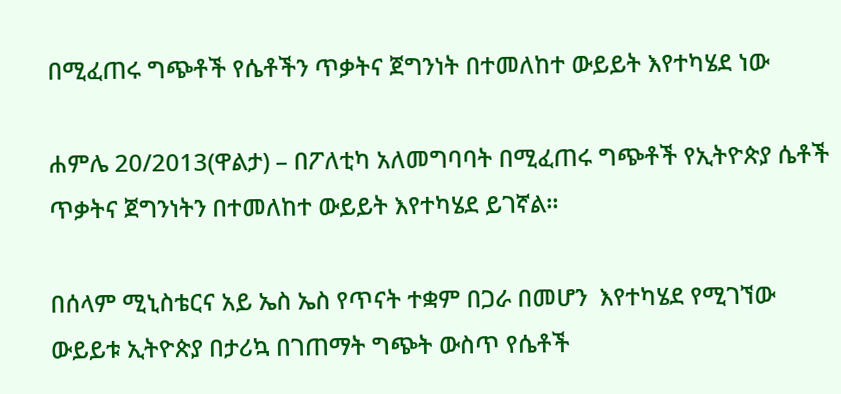በሚፈጠሩ ግጭቶች የሴቶችን ጥቃትና ጀግንነት በተመለከተ ውይይት እየተካሄደ ነው

ሐምሌ 20/2013(ዋልታ) – በፖለቲካ አለመግባባት በሚፈጠሩ ግጭቶች የኢትዮጵያ ሴቶች ጥቃትና ጀግንነትን በተመለከተ ውይይት እየተካሄደ ይገኛል።

በሰላም ሚኒስቴርና አይ ኤስ ኤስ የጥናት ተቋም በጋራ በመሆን  እየተካሄደ የሚገኘው  ውይይቱ ኢትዮጵያ በታሪኳ በገጠማት ግጭት ውስጥ የሴቶች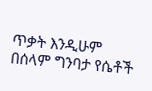ጥቃት እንዲሁም በሰላም ግንባታ የሴቶች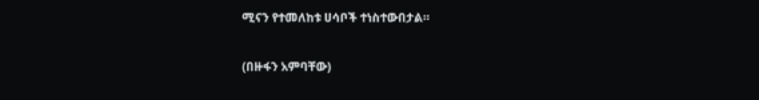ሚናን የተመለከቱ ሀሳቦች ተነስተውበታል።

(በዙፋን አምባቸው)